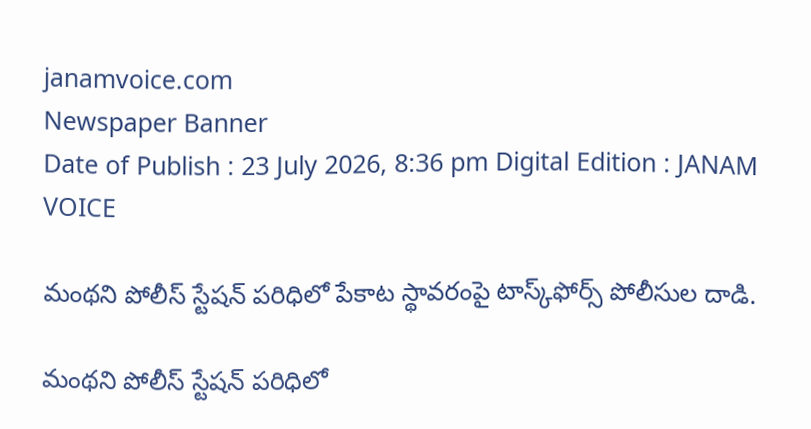janamvoice.com
Newspaper Banner
Date of Publish : 23 July 2026, 8:36 pm Digital Edition : JANAM VOICE

మంథని పోలీస్ స్టేషన్ పరిధిలో పేకాట స్థావరంపై టాస్క్‌ఫోర్స్ పోలీసుల దాడి.

మంథని పోలీస్ స్టేషన్ పరిధిలో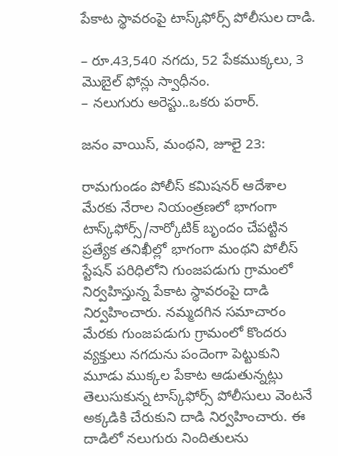పేకాట స్థావరంపై టాస్క్‌ఫోర్స్ పోలీసుల దాడి.

– రూ.43,540 నగదు, 52 పేకముక్కలు, 3 మొబైల్ ఫోన్లు స్వాధీనం.
– నలుగురు అరెస్టు..ఒకరు పరార్.

జనం వాయిస్, మంథని, జూలై 23:

రామగుండం పోలీస్ కమిషనర్ ఆదేశాల మేరకు నేరాల నియంత్రణలో భాగంగా టాస్క్‌ఫోర్స్/నార్కోటిక్ బృందం చేపట్టిన ప్రత్యేక తనిఖీల్లో భాగంగా మంథని పోలీస్ స్టేషన్ పరిధిలోని గుంజపడుగు గ్రామంలో నిర్వహిస్తున్న పేకాట స్థావరంపై దాడి నిర్వహించారు. నమ్మదగిన సమాచారం మేరకు గుంజపడుగు గ్రామంలో కొందరు వ్యక్తులు నగదును పందెంగా పెట్టుకుని మూడు ముక్కల పేకాట ఆడుతున్నట్లు తెలుసుకున్న టాస్క్‌ఫోర్స్ పోలీసులు వెంటనే అక్కడికి చేరుకుని దాడి నిర్వహించారు. ఈ దాడిలో నలుగురు నిందితులను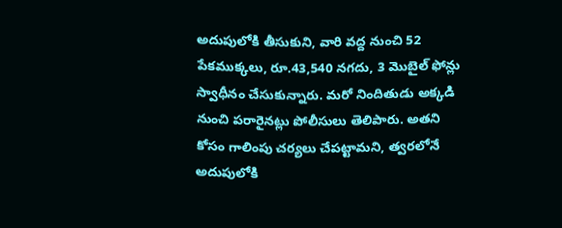అదుపులోకి తీసుకుని, వారి వద్ద నుంచి 52 పేకముక్కలు, రూ.43,540 నగదు, 3 మొబైల్ ఫోన్లు స్వాధీనం చేసుకున్నారు. మరో నిందితుడు అక్కడి నుంచి పరారైనట్లు పోలీసులు తెలిపారు. అతని కోసం గాలింపు చర్యలు చేపట్టామని, త్వరలోనే అదుపులోకి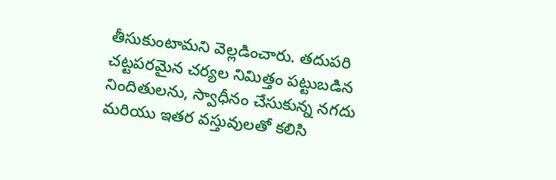తీసుకుంటామని వెల్లడించారు. తదుపరి చట్టపరమైన చర్యల నిమిత్తం పట్టుబడిన నిందితులను, స్వాధీనం చేసుకున్న నగదు మరియు ఇతర వస్తువులతో కలిసి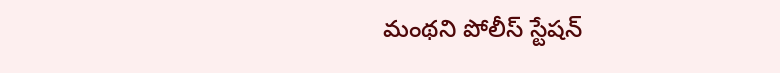మంథని పోలీస్ స్టేషన్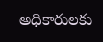అధికారులకు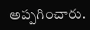అప్పగించారు.